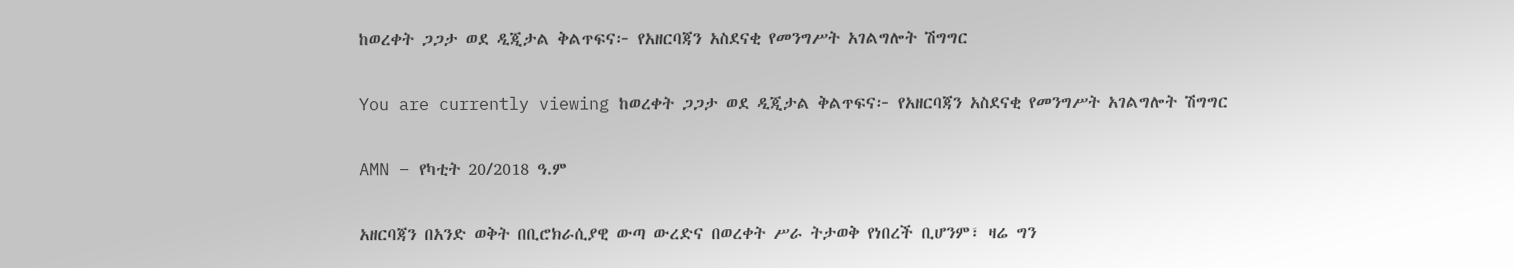ከወረቀት ጋጋታ ወደ ዲጂታል ቅልጥፍና፦ የአዘርባጃን አስደናቂ የመንግሥት አገልግሎት ሽግግር

You are currently viewing ከወረቀት ጋጋታ ወደ ዲጂታል ቅልጥፍና፦ የአዘርባጃን አስደናቂ የመንግሥት አገልግሎት ሽግግር

AMN – የካቲት 20/2018 ዓ.ም

አዘርባጃን በአንድ ወቅት በቢሮክራሲያዊ ውጣ ውረድና በወረቀት ሥራ ትታወቅ የነበረች ቢሆንም፣ ዛሬ ግን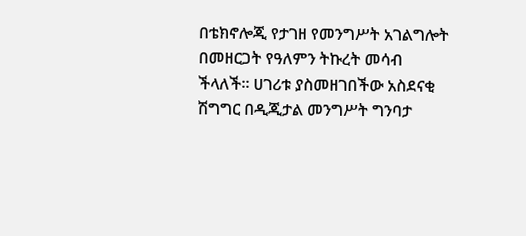በቴክኖሎጂ የታገዘ የመንግሥት አገልግሎት በመዘርጋት የዓለምን ትኩረት መሳብ ችላለች። ሀገሪቱ ያስመዘገበችው አስደናቂ ሽግግር በዲጂታል መንግሥት ግንባታ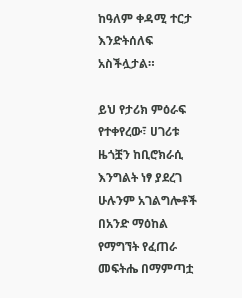ከዓለም ቀዳሚ ተርታ እንድትሰለፍ አስችሏታል።

ይህ የታሪክ ምዕራፍ የተቀየረው፣ ሀገሪቱ ዜጎቿን ከቢሮክራሲ እንግልት ነፃ ያደረገ ሁሉንም አገልግሎቶች በአንድ ማዕከል የማግኘት የፈጠራ መፍትሔ በማምጣቷ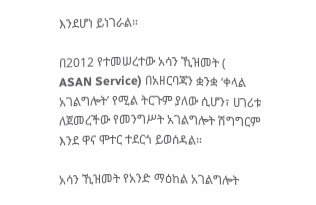እንደሆነ ይነገራል።

በ2012 የተመሠረተው አሳን ኺዝመት ( ASAN Service) በአዘርባጃን ቋንቋ ‘ቀላል አገልግሎት’ የሚል ትርጉም ያለው ሲሆን፣ ሀገሪቱ ለጀመረችው የመንግሥት አገልግሎት ሽግግርም እንደ ዋና ሞተር ተደርጎ ይወሰዳል።

አሳን ኺዝመት የአንድ ማዕከል አገልግሎት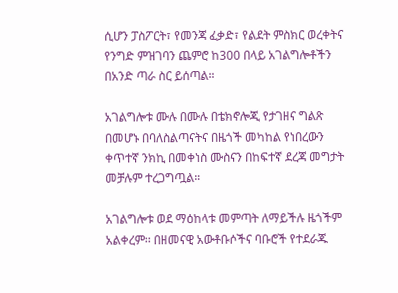ሲሆን ፓስፖርት፣ የመንጃ ፈቃድ፣ የልደት ምስክር ወረቀትና የንግድ ምዝገባን ጨምሮ ከ300 በላይ አገልግሎቶችን በአንድ ጣራ ስር ይሰጣል።

አገልግሎቱ ሙሉ በሙሉ በቴክኖሎጂ የታገዘና ግልጽ በመሆኑ በባለስልጣናትና በዜጎች መካከል የነበረውን ቀጥተኛ ንክኪ በመቀነስ ሙስናን በከፍተኛ ደረጃ መግታት መቻሉም ተረጋግጧል።

አገልግሎቱ ወደ ማዕከላቱ መምጣት ለማይችሉ ዜጎችም አልቀረም፡፡ በዘመናዊ አውቶቡሶችና ባቡሮች የተደራጁ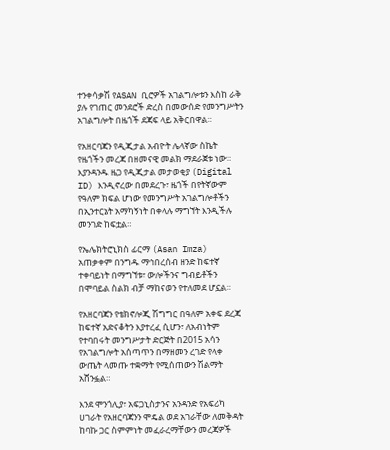ተንቀሳቃሽ የASAN ቢሮዎች አገልግሎቱን እስከ ራቅ ያሉ የገጠር መንደሮች ድረስ በመውሰድ የመንግሥትን አገልግሎት በዜጎች ደጃፍ ላይ አቅርበዋል።

የአዘርባጃን የዲጂታል አብዮት ሌላኛው ስኬት የዜጎችን መረጃ በዘመናዊ መልክ ማደራጀቱ ነው። እያንዳንዱ ዜጋ የዲጂታል መታወቂያ (Digital ID) እንዲኖረው በመደረጉ፣ ዜጎች በየትኛውም የዓለም ክፍል ሆነው የመንግሥት አገልግሎቶችን በኢንተርኔት አማካኝነት በቀላሉ ማግኘት እንዲችሉ መንገድ ከፍቷል።

የኤሌክትሮኒክስ ፊርማ (Asan Imza) አጠቃቀም በንግዱ ማኅበረሰብ ዘንድ ከፍተኛ ተቀባይነት በማግኘቱ፣ ውሎችንና ግብይቶችን በሞባይል ስልክ ብቻ ማከናወን የተለመደ ሆኗል።

የአዘርባጃን የቴክኖሎጂ ሽግግር በዓለም አቀፍ ደረጃ ከፍተኛ አድናቆትን እያተረፈ ሲሆን፣ ለአብነትም የተባበሩት መንግሥታት ድርጅት በ2015 አሳን የአገልግሎት አሰጣጥን በማዘመን ረገድ የላቀ ውጤት ላመጡ ተቋማት የሚሰጠውን ሽልማት አሸንፏል።

እንደ ሞንጎሊያ፣ አፍጋኒስታንና አንዳንድ የአፍሪካ ሀገራት የአዘርባጃንን ሞዴል ወደ አገራቸው ለመቅዳት ከባኩ ጋር ስምምነት መፈራረማቸውን መረጃዎች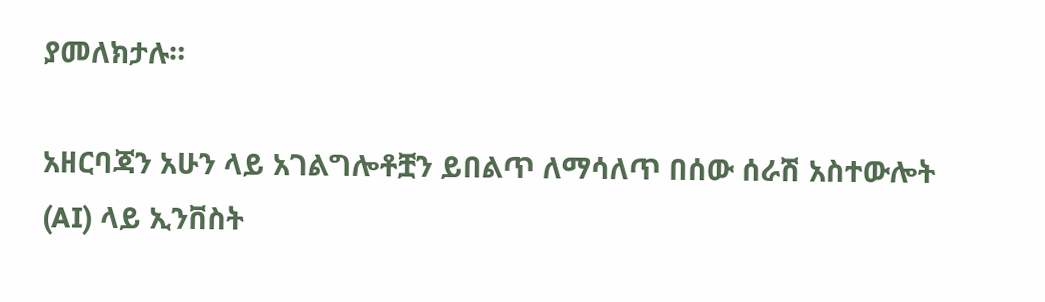ያመለክታሉ።

አዘርባጃን አሁን ላይ አገልግሎቶቿን ይበልጥ ለማሳለጥ በሰው ሰራሽ አስተውሎት (AI) ላይ ኢንቨስት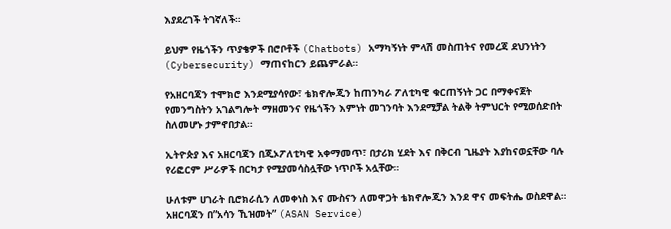እያደረገች ትገኛለች።

ይህም የዜጎችን ጥያቄዎች በሮቦቶች (Chatbots) አማካኝነት ምላሽ መስጠትና የመረጃ ደህንነትን (Cybersecurity) ማጠናከርን ይጨምራል።

የአዘርባጃን ተሞክሮ እንደሚያሳየው፣ ቴክኖሎጂን ከጠንካራ ፖለቲካዊ ቁርጠኝነት ጋር በማቀናጀት የመንግስትን አገልግሎት ማዘመንና የዜጎችን እምነት መገንባት እንደሚቻል ትልቅ ትምህርት የሚወሰድበት ስለመሆኑ ታምኖበታል።

ኢትዮጵያ እና አዘርባጃን በጂኦፖለቲካዊ አቀማመጥ፣ በታሪክ ሂደት እና በቅርብ ጊዜያት እያከናወኗቸው ባሉ የሪፎርም ሥራዎች በርካታ የሚያመሳስሏቸው ነጥቦች አሏቸው።

ሁለቱም ሀገራት ቢሮክራሲን ለመቀነስ እና ሙስናን ለመዋጋት ቴክኖሎጂን እንደ ዋና መፍትሔ ወስደዋል። አዘርባጃን በ”አሳን ኺዝመት” (ASAN Service)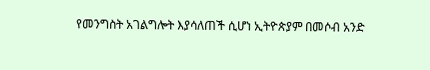የመንግስት አገልግሎት እያሳለጠች ሲሆነ ኢትዮጵያም በመሶብ አንድ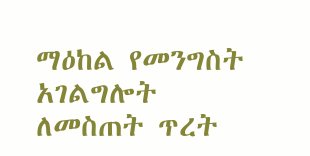ማዕከል የመንግስት አገልግሎት ለመስጠት ጥረት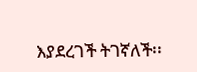እያደረገች ትገኛለች፡፡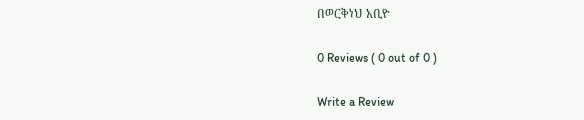በወርቅነህ አቢዮ

0 Reviews ( 0 out of 0 )

Write a Review